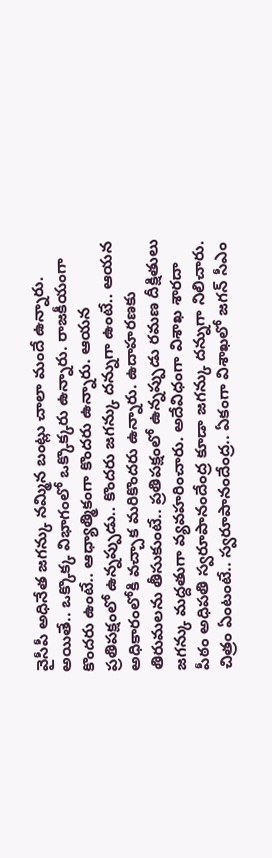వైసీపీ అధినేత జగన్కు నమ్మిన బంట్లు చాలా మందే ఉన్నారు. అయితే.. ఒక్కొక్క విభాగంలో ఒక్కొక్కరు ఉన్నారు. రాజకీయంగా కొందరు ఉంటే.. ఆధ్యాత్మికంగా కొందరు ఉన్నారు. ఆయన ప్రతిపక్షంలో ఉన్నప్పుడు.. కొందరు జగన్కు దన్నుగా ఉంటే.. ఆయన అధికారంలోకి వచ్చాక మరికొందరు ఉన్నారు. ఉదాహరణకు తిరుమలను తీసుకుంటే.. ప్రతిపక్షంలో ఉన్నప్పుడు రమణ దీక్షితులు జగన్కు మద్దతుగా వ్యవహరించారు. అదేవిధంగా విశాఖ శారదా పీఠం అధిపతి స్వరూపానందేంద్ర కూడా జగన్కు దన్నుగా నిలిచారు.
చిత్రం ఏంటంటే.. స్వరూపానందేంద్ర.. ఏకంగా విశాఖలో జగన్ సీఎం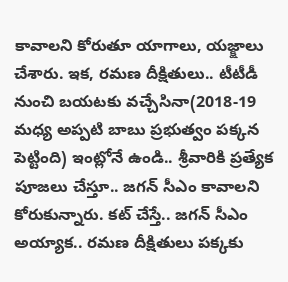కావాలని కోరుతూ యాగాలు, యజ్క్షాలు చేశారు. ఇక, రమణ దీక్షితులు.. టీటీడీ నుంచి బయటకు వచ్చేసినా(2018-19 మధ్య అప్పటి బాబు ప్రభుత్వం పక్కన పెట్టింది) ఇంట్లోనే ఉండి.. శ్రీవారికి ప్రత్యేక పూజలు చేస్తూ.. జగన్ సీఎం కావాలని కోరుకున్నారు. కట్ చేస్తే.. జగన్ సీఎం అయ్యాక.. రమణ దీక్షితులు పక్కకు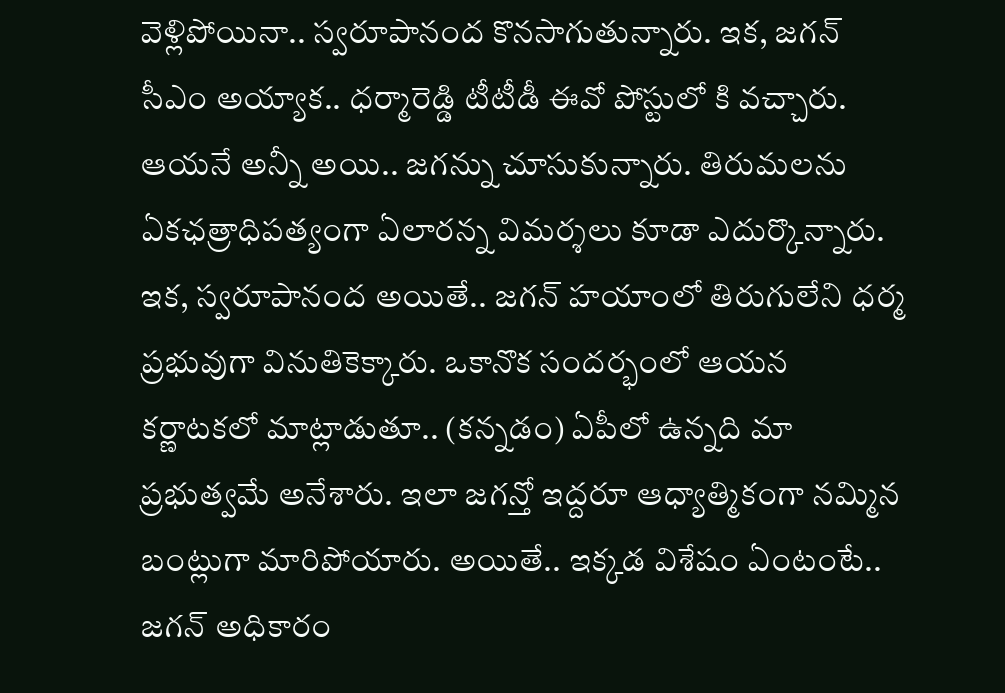వెళ్లిపోయినా.. స్వరూపానంద కొనసాగుతున్నారు. ఇక, జగన్ సీఎం అయ్యాక.. ధర్మారెడ్డి టీటీడీ ఈవో పోస్టులో కి వచ్చారు.
ఆయనే అన్నీ అయి.. జగన్ను చూసుకున్నారు. తిరుమలను ఏకఛత్రాధిపత్యంగా ఏలారన్న విమర్శలు కూడా ఎదుర్కొన్నారు. ఇక, స్వరూపానంద అయితే.. జగన్ హయాంలో తిరుగులేని ధర్మ ప్రభువుగా వినుతికెక్కారు. ఒకానొక సందర్భంలో ఆయన కర్ణాటకలో మాట్లాడుతూ.. (కన్నడం) ఏపీలో ఉన్నది మా ప్రభుత్వమే అనేశారు. ఇలా జగన్తో ఇద్దరూ ఆధ్యాత్మికంగా నమ్మిన బంట్లుగా మారిపోయారు. అయితే.. ఇక్కడ విశేషం ఏంటంటే.. జగన్ అధికారం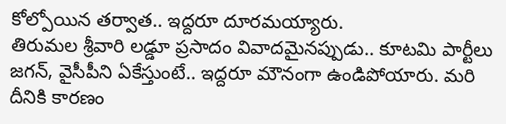కోల్పోయిన తర్వాత.. ఇద్దరూ దూరమయ్యారు.
తిరుమల శ్రీవారి లడ్డూ ప్రసాదం వివాదమైనప్పుడు.. కూటమి పార్టీలు జగన్, వైసీపీని ఏకేస్తుంటే.. ఇద్దరూ మౌనంగా ఉండిపోయారు. మరి దీనికి కారణం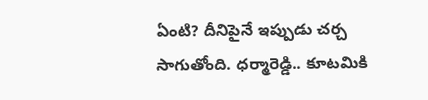ఏంటి? దీనిపైనే ఇప్పుడు చర్చ సాగుతోంది. ధర్మారెడ్డి.. కూటమికి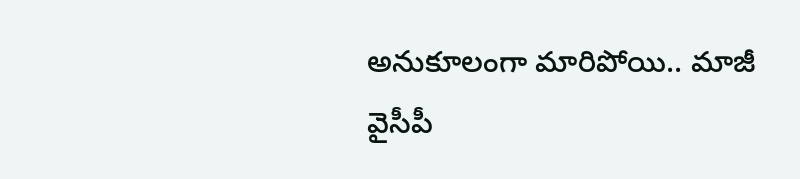అనుకూలంగా మారిపోయి.. మాజీ వైసీపీ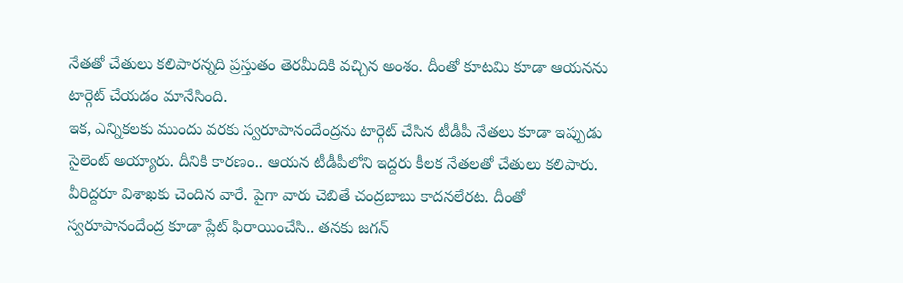నేతతో చేతులు కలిపారన్నది ప్రస్తుతం తెరమీదికి వచ్చిన అంశం. దీంతో కూటమి కూడా ఆయనను టార్గెట్ చేయడం మానేసింది.
ఇక, ఎన్నికలకు ముందు వరకు స్వరూపానందేంద్రను టార్గెట్ చేసిన టీడీపీ నేతలు కూడా ఇప్పుడు సైలెంట్ అయ్యారు. దీనికి కారణం.. ఆయన టీడీపీలోని ఇద్దరు కీలక నేతలతో చేతులు కలిపారు. వీరిద్దరూ విశాఖకు చెందిన వారే. పైగా వారు చెబితే చంద్రబాబు కాదనలేరట. దీంతో స్వరూపానందేంద్ర కూడా ప్లేట్ ఫిరాయించేసి.. తనకు జగన్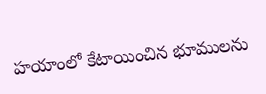హయాంలో కేటాయించిన భూములను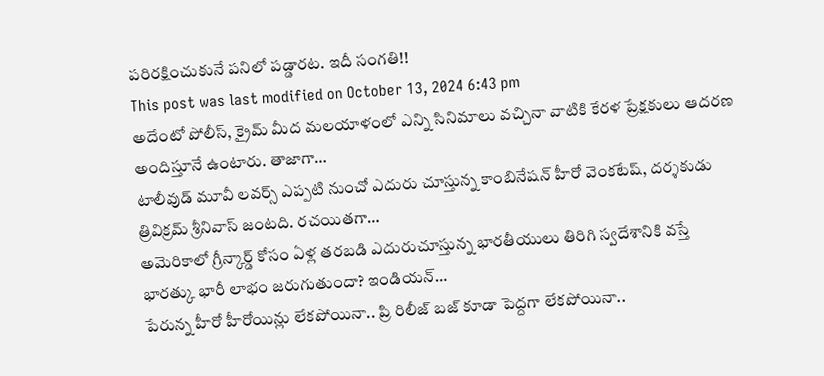పరిరక్షించుకునే పనిలో పడ్డారట. ఇదీ సంగతి!!
This post was last modified on October 13, 2024 6:43 pm
అదేంటో పోలీస్, క్రైమ్ మీద మలయాళంలో ఎన్ని సినిమాలు వచ్చినా వాటికి కేరళ ప్రేక్షకులు ఆదరణ అందిస్తూనే ఉంటారు. తాజాగా…
టాలీవుడ్ మూవీ లవర్స్ ఎప్పటి నుంచో ఎదురు చూస్తున్న కాంబినేషన్ హీరో వెంకటేష్, దర్శకుడు త్రివిక్రమ్ శ్రీనివాస్ జంటది. రచయితగా…
అమెరికాలో గ్రీన్కార్డ్ కోసం ఏళ్ల తరబడి ఎదురుచూస్తున్న భారతీయులు తిరిగి స్వదేశానికి వస్తే భారత్కు భారీ లాభం జరుగుతుందా? ఇండియన్…
పేరున్న హీరో హీరోయిన్లు లేకపోయినా.. ప్రి రిలీజ్ బజ్ కూడా పెద్దగా లేకపోయినా..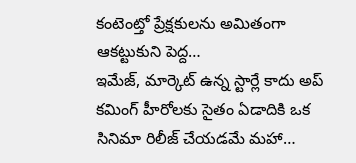కంటెంట్తో ప్రేక్షకులను అమితంగా ఆకట్టుకుని పెద్ద…
ఇమేజ్, మార్కెట్ ఉన్న స్టార్లే కాదు అప్ కమింగ్ హీరోలకు సైతం ఏడాదికి ఒక సినిమా రిలీజ్ చేయడమే మహా…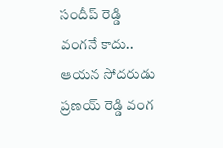సందీప్ రెడ్డి వంగనే కాదు.. ఆయన సోదరుడు ప్రణయ్ రెడ్డి వంగ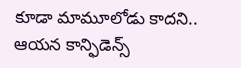కూడా మామూలోడు కాదని.. ఆయన కాన్ఫిడెన్స్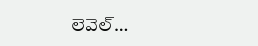లెవెల్…